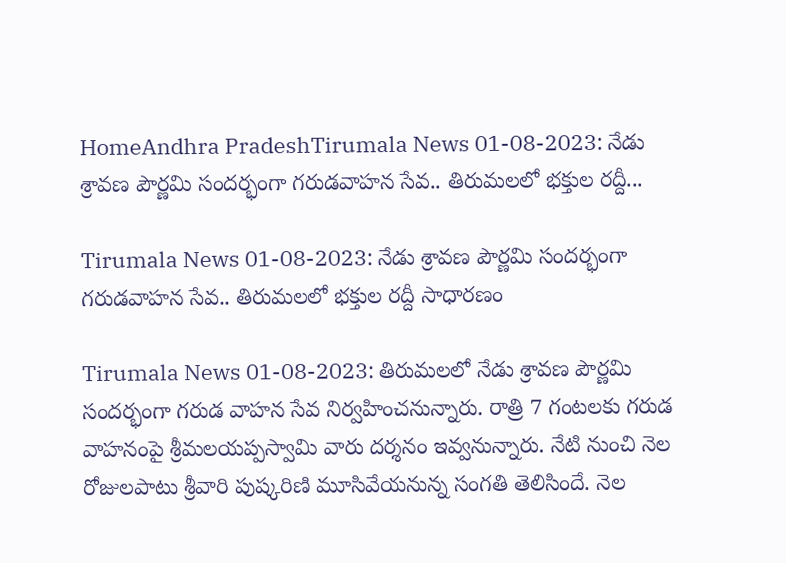HomeAndhra PradeshTirumala News 01-08-2023: నేడు శ్రావణ పౌర్ణమి సందర్భంగా గరుడవాహన సేవ.. తిరుమలలో భక్తుల రద్దీ...

Tirumala News 01-08-2023: నేడు శ్రావణ పౌర్ణమి సందర్భంగా గరుడవాహన సేవ.. తిరుమలలో భక్తుల రద్దీ సాధారణం

Tirumala News 01-08-2023: తిరుమలలో నేడు శ్రావణ పౌర్ణమి సందర్భంగా గరుడ వాహన సేవ నిర్వహించనున్నారు. రాత్రి 7 గంటలకు గరుడ వాహనంపై శ్రీమలయప్పస్వామి వారు దర్శనం ఇవ్వనున్నారు. నేటి నుంచి నెల రోజులపాటు శ్రీవారి పుష్కరిణి మూసివేయనున్న సంగతి తెలిసిందే. నెల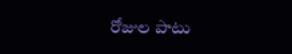రోజుల పాటు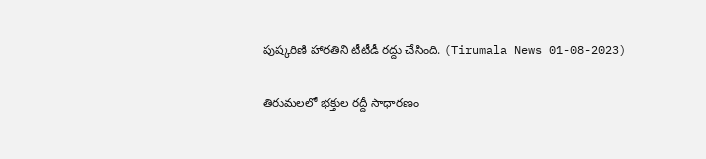పుష్కరిణి హారతిని టీటీడీ రద్దు చేసింది. (Tirumala News 01-08-2023)

తిరుమలలో భక్తుల రద్దీ సాధారణం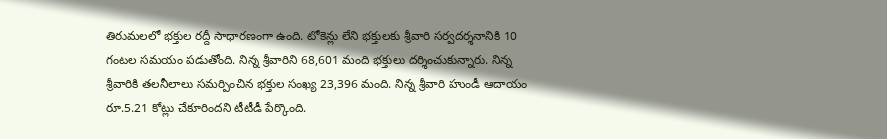తిరుమలలో భక్తుల రద్దీ సాధారణంగా ఉంది. టోకెన్లు లేని భక్తులకు శ్రీవారి సర్వదర్శనానికి 10 గంటల సమయం పడుతోంది. నిన్న శ్రీవారిని 68,601 మంది భక్తులు దర్శించుకున్నారు. నిన్న శ్రీవారికి తలనీలాలు సమర్పించిన భక్తుల సంఖ్య 23,396 మంది. నిన్న శ్రీవారి హుండీ ఆదాయం రూ.5.21 కోట్లు చేకూరిందని టీటీడీ పేర్కొంది.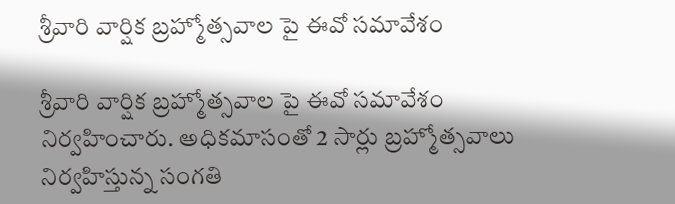శ్రీవారి వార్షిక బ్రహ్మోత్సవాల పై ఈవో సమావేశం

శ్రీవారి వార్షిక బ్రహ్మోత్సవాల పై ఈవో సమావేశం నిర్వహించారు. అధికమాసంతో 2 సార్లు బ్రహ్మోత్సవాలు నిర్వహిస్తున్న సంగతి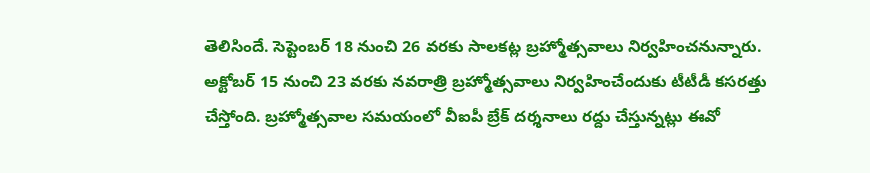తెలిసిందే. సెప్టెంబర్ 18 నుంచి 26 వరకు సాలకట్ల బ్రహ్మోత్సవాలు నిర్వహించనున్నారు. అక్టోబర్ 15 నుంచి 23 వరకు నవరాత్రి బ్రహ్మోత్సవాలు నిర్వహించేందుకు టీటీడీ కసరత్తు చేస్తోంది. బ్రహ్మోత్సవాల సమయంలో వీఐపీ బ్రేక్ దర్శనాలు రద్దు చేస్తున్నట్లు ఈవో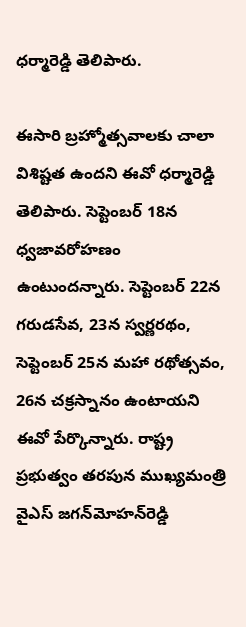ధర్మారెడ్డి తెలిపారు.

ఈసారి బ్రహ్మోత్సవాలకు చాలా విశిష్టత ఉందని ఈవో ధర్మారెడ్డి తెలిపారు. సెప్టెంబర్ 18న ధ్వజావరోహణం ఉంటుందన్నారు. సెప్టెంబర్ 22న గరుడసేవ, 23న స్వర్ణరథం, సెప్టెంబర్ 25న మహా రథోత్సవం, 26న చక్రస్నానం ఉంటాయని ఈవో పేర్కొన్నారు. రాష్ట్ర ప్రభుత్వం తరపున ముఖ్యమంత్రి వైఎస్‌ జగన్‌మోహన్‌రెడ్డి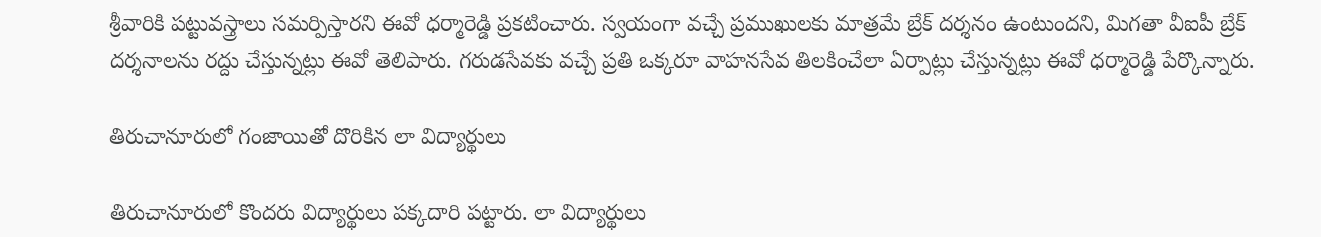శ్రీవారికి పట్టువస్త్రాలు సమర్పిస్తారని ఈవో ధర్మారెడ్డి ప్రకటించారు. స్వయంగా వచ్చే ప్రముఖులకు మాత్రమే బ్రేక్ దర్శనం ఉంటుందని, మిగతా వీఐపీ బ్రేక్‌ దర్శనాలను రద్దు చేస్తున్నట్లు ఈవో తెలిపారు. గరుడసేవకు వచ్చే ప్రతి ఒక్కరూ వాహనసేవ తిలకించేలా ఏర్పాట్లు చేస్తున్నట్లు ఈవో ధర్మారెడ్డి పేర్కొన్నారు.

తిరుచానూరులో గంజాయితో దొరికిన లా విద్యార్థులు

తిరుచానూరులో కొందరు విద్యార్థులు పక్కదారి పట్టారు. లా విద్యార్థులు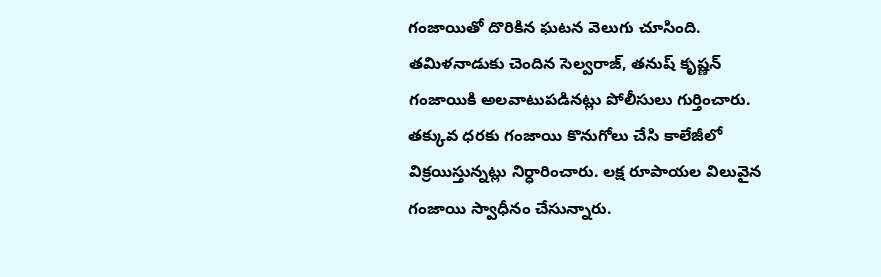గంజాయితో దొరికిన ఘటన వెలుగు చూసింది. తమిళనాడుకు చెందిన సెల్వరాజ్, తనుష్ కృష్ణన్‌ గంజాయికి అలవాటుపడినట్లు పోలీసులు గుర్తించారు. తక్కువ ధరకు గంజాయి కొనుగోలు చేసి కాలేజీలో విక్రయిస్తున్నట్లు నిర్ధారించారు. లక్ష రూపాయల విలువైన గంజాయి స్వాధీనం చేసున్నారు.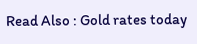Read Also : Gold rates today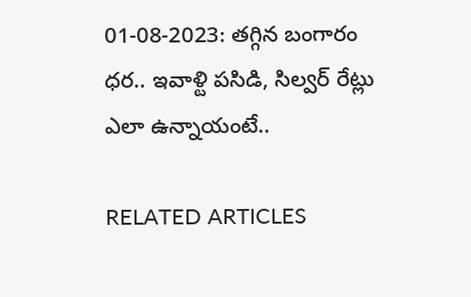01-08-2023: తగ్గిన బంగారం ధర.. ఇవాళ్టి పసిడి, సిల్వర్‌ రేట్లు ఎలా ఉన్నాయంటే..

RELATED ARTICLES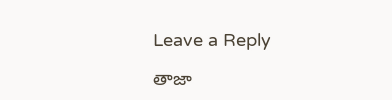Leave a Reply

తాజా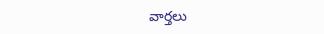వార్తలు